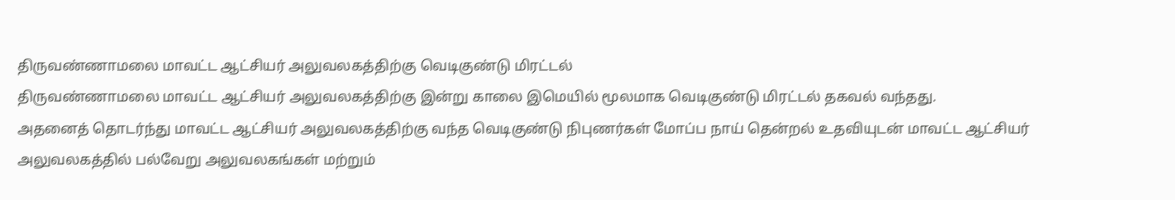திருவண்ணாமலை மாவட்ட ஆட்சியர் அலுவலகத்திற்கு வெடிகுண்டு மிரட்டல்
திருவண்ணாமலை மாவட்ட ஆட்சியர் அலுவலகத்திற்கு இன்று காலை இமெயில் மூலமாக வெடிகுண்டு மிரட்டல் தகவல் வந்தது.
அதனைத் தொடர்ந்து மாவட்ட ஆட்சியர் அலுவலகத்திற்கு வந்த வெடிகுண்டு நிபுணர்கள் மோப்ப நாய் தென்றல் உதவியுடன் மாவட்ட ஆட்சியர் அலுவலகத்தில் பல்வேறு அலுவலகங்கள் மற்றும்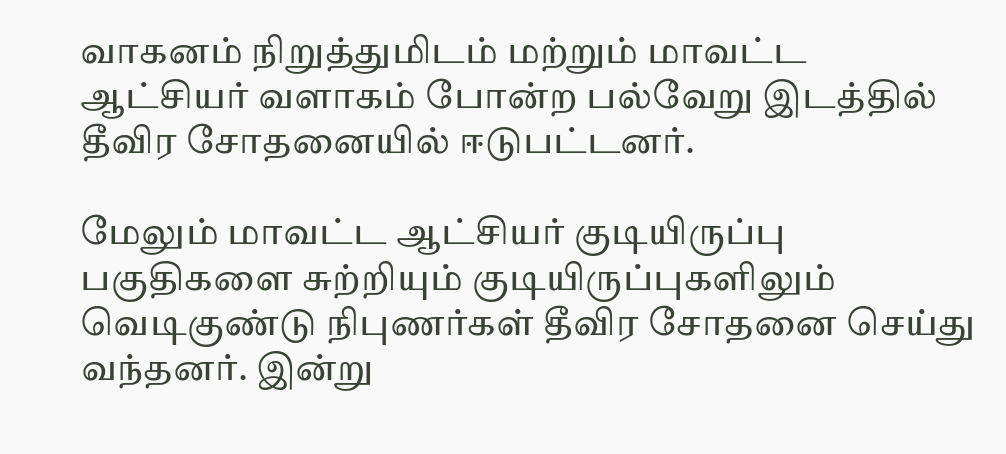வாகனம் நிறுத்துமிடம் மற்றும் மாவட்ட ஆட்சியர் வளாகம் போன்ற பல்வேறு இடத்தில் தீவிர சோதனையில் ஈடுபட்டனர்.

மேலும் மாவட்ட ஆட்சியர் குடியிருப்பு பகுதிகளை சுற்றியும் குடியிருப்புகளிலும் வெடிகுண்டு நிபுணர்கள் தீவிர சோதனை செய்து வந்தனர். இன்று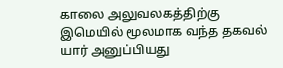காலை அலுவலகத்திற்கு இமெயில் மூலமாக வந்த தகவல் யார் அனுப்பியது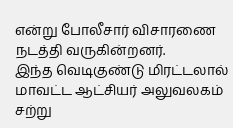என்று போலீசார் விசாரணை நடத்தி வருகின்றனர்.
இந்த வெடிகுண்டு மிரட்டலால் மாவட்ட ஆட்சியர் அலுவலகம் சற்று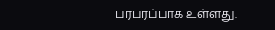பரபரப்பாக உள்ளது.